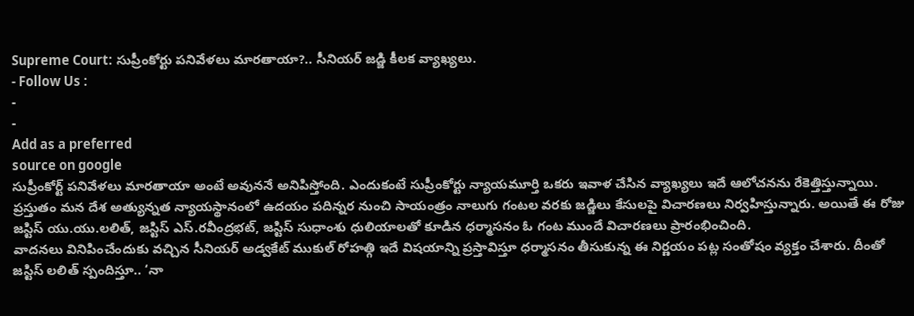Supreme Court: సుప్రీంకోర్టు పనివేళలు మారతాయా?.. సీనియర్ జడ్జి కీలక వ్యాఖ్యలు.
- Follow Us :
-
-
Add as a preferred
source on google
సుప్రీంకోర్ట్ పనివేళలు మారతాయా అంటే అవుననే అనిపిస్తోంది. ఎందుకంటే సుప్రీంకోర్టు న్యాయమూర్తి ఒకరు ఇవాళ చేసిన వ్యాఖ్యలు ఇదే ఆలోచనను రేకెత్తిస్తున్నాయి. ప్రస్తుతం మన దేశ అత్యున్నత న్యాయస్థానంలో ఉదయం పదిన్నర నుంచి సాయంత్రం నాలుగు గంటల వరకు జడ్జిలు కేసులపై విచారణలు నిర్వహిస్తున్నారు. అయితే ఈ రోజు జస్టిస్ యు.యు.లలిత్, జస్టిస్ ఎస్.రవీంద్రభట్, జస్టిస్ సుధాంశు ధులియాలతో కూడిన ధర్మాసనం ఓ గంట ముందే విచారణలు ప్రారంభించింది.
వాదనలు వినిపించేందుకు వచ్చిన సీనియర్ అడ్వకేట్ ముకుల్ రోహత్గి ఇదే విషయాన్ని ప్రస్తావిస్తూ ధర్మాసనం తీసుకున్న ఈ నిర్ణయం పట్ల సంతోషం వ్యక్తం చేశారు. దీంతో జస్టిస్ లలిత్ స్పందిస్తూ.. ‘నా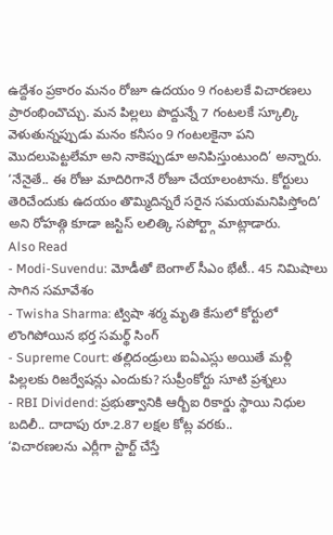ఉద్దేశం ప్రకారం మనం రోజూ ఉదయం 9 గంటలకే విచారణలు ప్రారంభించొచ్చు. మన పిల్లలు పొద్దున్నే 7 గంటలకే స్కూల్కి వెళుతున్నప్పుడు మనం కనీసం 9 గంటలకైనా పని మొదలుపెట్టలేమా అని నాకెప్పుడూ అనిపిస్తుంటుంది’ అన్నారు. ‘నేనైతే.. ఈ రోజు మాదిరిగానే రోజూ చేయాలంటాను. కోర్టులు తెరిచేందుకు ఉదయం తొమ్మిదిన్నరే సరైన సమయమనిపిస్తోంది’ అని రోహత్గి కూడా జస్టిస్ లలిత్కి సపోర్ట్గా మాట్లాడారు.
Also Read
- Modi-Suvendu: మోడీతో బెంగాల్ సీఎం భేటీ.. 45 నిమిషాలు సాగిన సమావేశం
- Twisha Sharma: ట్విషా శర్మ మృతి కేసులో కోర్టులో లొంగిపోయిన భర్త సమర్థ్ సింగ్
- Supreme Court: తల్లిదండ్రులు ఐఏఎస్లు అయితే మళ్లీ పిల్లలకు రిజర్వేషన్లు ఎందుకు? సుప్రీంకోర్టు సూటి ప్రశ్నలు
- RBI Dividend: ప్రభుత్వానికి ఆర్బీఐ రికార్డు స్థాయి నిధుల బదిలీ.. దాదాపు రూ.2.87 లక్షల కోట్ల వరకు..
‘విచారణలను ఎర్లీగా స్టార్ట్ చేస్తే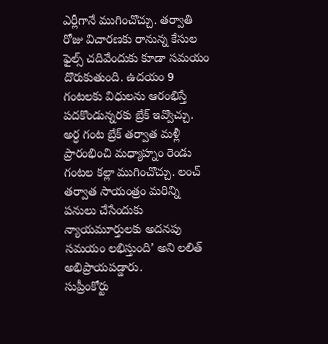ఎర్లీగానే ముగించొచ్చు. తర్వాతి రోజు విచారణకు రానున్న కేసుల ఫైల్స్ చదివేందుకు కూడా సమయం దొరుకుతుంది. ఉదయం 9 గంటలకు విధులను ఆరంభిస్తే పదకొండున్నరకు బ్రేక్ ఇవ్వొచ్చు. అర్ధ గంట బ్రేక్ తర్వాత మళ్లీ ప్రారంభించి మధ్యాహ్నం రెండు గంటల కల్లా ముగించొచ్చు. లంచ్ తర్వాత సాయంత్రం మరిన్ని పనులు చేసేందుకు న్యాయమూర్తులకు అదనపు సమయం లభిస్తుంది’ అని లలిత్ అభిప్రాయపడ్డారు.
సుప్రీంకోర్టు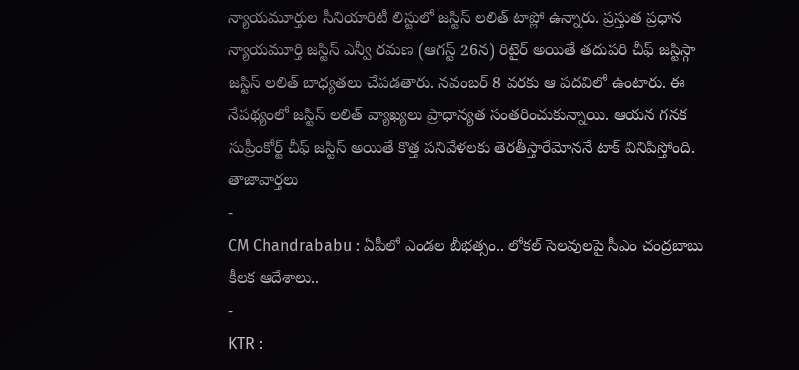న్యాయమూర్తుల సీనియారిటీ లిస్టులో జస్టిస్ లలిత్ టాప్లో ఉన్నారు. ప్రస్తుత ప్రధాన న్యాయమూర్తి జస్టిస్ ఎన్వీ రమణ (ఆగస్ట్ 26న) రిటైర్ అయితే తదుపరి చీఫ్ జస్టిస్గా జస్టిస్ లలిత్ బాధ్యతలు చేపడతారు. నవంబర్ 8 వరకు ఆ పదవిలో ఉంటారు. ఈ నేపథ్యంలో జస్టిస్ లలిత్ వ్యాఖ్యలు ప్రాధాన్యత సంతరించుకున్నాయి. ఆయన గనక సుప్రీంకోర్ట్ చీఫ్ జస్టిస్ అయితే కొత్త పనివేళలకు తెరతీస్తారేమోననే టాక్ వినిపిస్తోంది.
తాజావార్తలు
-
CM Chandrababu : ఏపీలో ఎండల బీభత్సం.. లోకల్ సెలవులపై సీఎం చంద్రబాబు కీలక ఆదేశాలు..
-
KTR :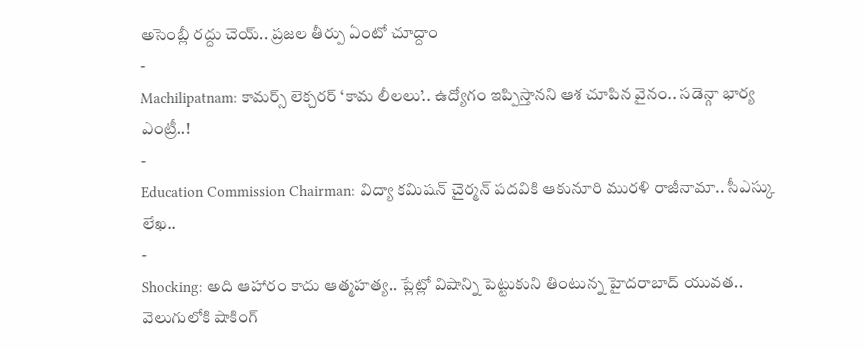అసెంబ్లీ రద్దు చెయ్.. ప్రజల తీర్పు ఏంటో చూద్దాం
-
Machilipatnam: కామర్స్ లెక్చరర్ ‘కామ లీలలు’.. ఉద్యోగం ఇప్పిస్తానని ఆశ చూపిన వైనం.. సడెన్గా భార్య ఎంట్రీ..!
-
Education Commission Chairman: విద్యా కమిషన్ చైర్మన్ పదవికి ఆకునూరి మురళి రాజీనామా.. సీఎస్కు లేఖ..
-
Shocking: అది ఆహారం కాదు ఆత్మహత్య.. ప్లేట్లో విషాన్ని పెట్టుకుని తింటున్న హైదరాబాద్ యువత.. వెలుగులోకి షాకింగ్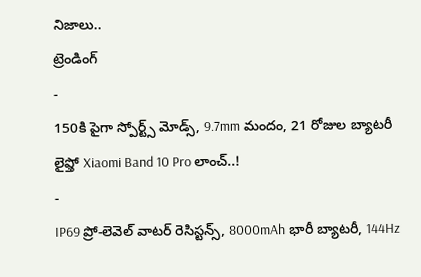నిజాలు..
ట్రెండింగ్
-
150కి పైగా స్పోర్ట్స్ మోడ్స్, 9.7mm మందం, 21 రోజుల బ్యాటరీ లైఫ్తో Xiaomi Band 10 Pro లాంచ్..!
-
IP69 ప్రో-లెవెల్ వాటర్ రెసిస్టన్స్, 8000mAh భారీ బ్యాటరీ, 144Hz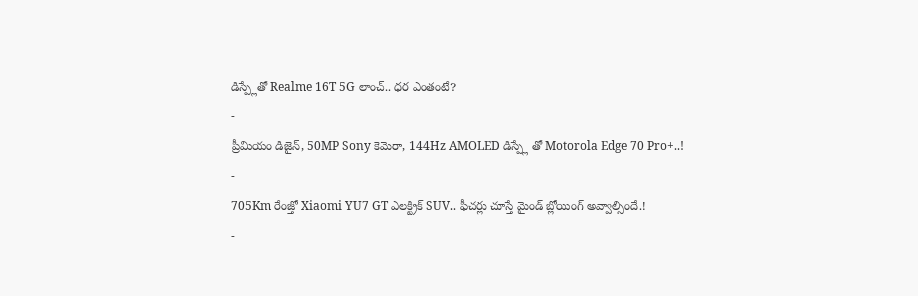డిస్ప్లేతో Realme 16T 5G లాంచ్.. ధర ఎంతంటే?
-
ప్రీమియం డిజైన్, 50MP Sony కెమెరా, 144Hz AMOLED డిస్ప్లే తో Motorola Edge 70 Pro+..!
-
705Km రేంజ్తో Xiaomi YU7 GT ఎలక్ట్రిక్ SUV.. ఫీచర్లు చూస్తే మైండ్ బ్లోయింగ్ అవ్వాల్సిందే.!
-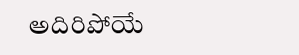అదిరిపోయే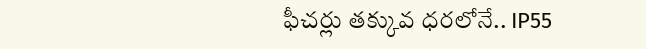ఫీచర్లు తక్కువ ధరలోనే.. IP55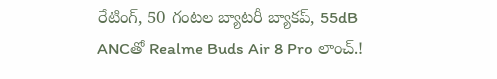రేటింగ్, 50 గంటల బ్యాటరీ బ్యాకప్, 55dB ANCతో Realme Buds Air 8 Pro లాంచ్.!